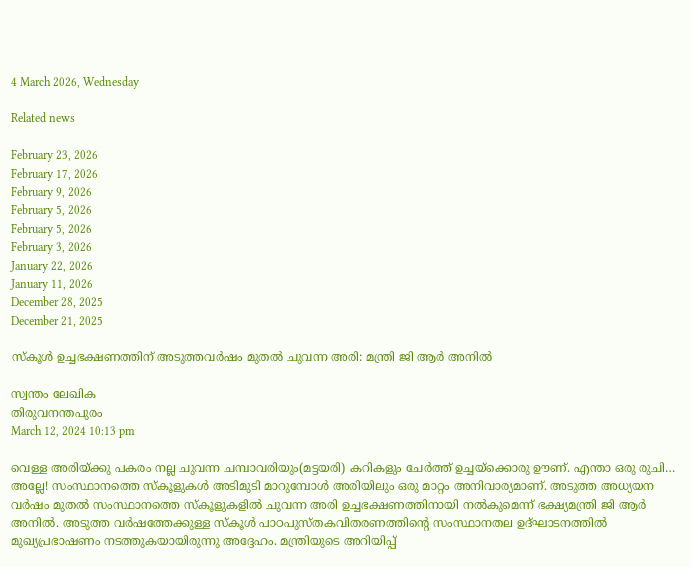4 March 2026, Wednesday

Related news

February 23, 2026
February 17, 2026
February 9, 2026
February 5, 2026
February 5, 2026
February 3, 2026
January 22, 2026
January 11, 2026
December 28, 2025
December 21, 2025

സ്കൂള്‍ ഉച്ചഭക്ഷണത്തിന് അടുത്തവര്‍ഷം മുതല്‍ ചുവന്ന അരി: മന്ത്രി ജി ആര്‍ അനില്‍

സ്വന്തം ലേഖിക
തിരുവനന്തപുരം
March 12, 2024 10:13 pm

വെള്ള അരിയ്ക്കു പകരം നല്ല ചുവന്ന ചമ്പാവരിയും(മട്ടയരി) കറികളും ചേര്‍ത്ത് ഉച്ചയ്ക്കൊരു ഊണ്. എന്താ ഒരു രുചി… അല്ലേ! സംസ്ഥാനത്തെ സ്കൂളുകള്‍ അടിമുടി മാറുമ്പോള്‍ അരിയിലും ഒരു മാറ്റം അനിവാര്യമാണ്. അടുത്ത അധ്യയന വര്‍ഷം മുതല്‍ സംസ്ഥാനത്തെ സ്കൂളുകളില്‍ ചുവന്ന അരി ഉച്ചഭക്ഷണത്തിനായി നല്‍കുമെന്ന് ഭക്ഷ്യമന്ത്രി ജി ആര്‍ അനില്‍. അടുത്ത വര്‍ഷത്തേക്കുള്ള സ്കൂള്‍ പാഠപുസ്തകവിതരണത്തിന്റെ സംസ്ഥാനതല ഉദ്ഘാടനത്തില്‍ മുഖ്യപ്രഭാഷണം നടത്തുകയായിരുന്നു അദ്ദേഹം. മന്ത്രിയുടെ അറിയിപ്പ്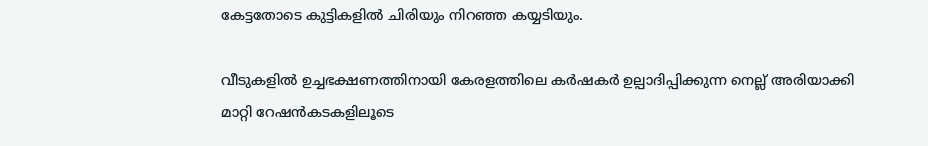കേട്ടതോടെ കുട്ടികളില്‍ ചിരിയും നിറഞ്ഞ കയ്യടിയും.

വീടുകളില്‍ ഉച്ചഭക്ഷണത്തിനായി കേരളത്തിലെ കര്‍ഷകര്‍ ഉല്പാദിപ്പിക്കുന്ന നെല്ല് അരിയാക്കി മാറ്റി റേഷന്‍കടകളിലൂടെ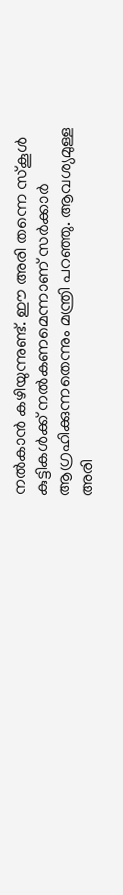നല്‍കാന്‍ കഴിയുന്നുണ്ട്. ഈ അരി തന്നെ സ്കൂള്‍ കുട്ടികള്‍ക്ക് നല്‍കണമെന്നാണ് സര്‍ക്കാര്‍ ആഗ്രഹിക്കുന്നതെന്നും മന്ത്രി പറഞ്ഞു. ആവശ്യമുള്ള അരി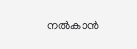നല്‍കാന്‍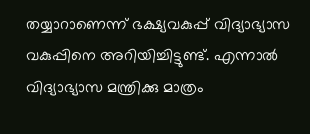തയ്യാറാണെന്ന് ഭക്ഷ്യവകുപ്പ് വിദ്യാഭ്യാസ വകുപ്പിനെ അറിയിച്ചിട്ടുണ്ട്. എന്നാല്‍ വിദ്യാഭ്യാസ മന്ത്രിക്കു മാത്രം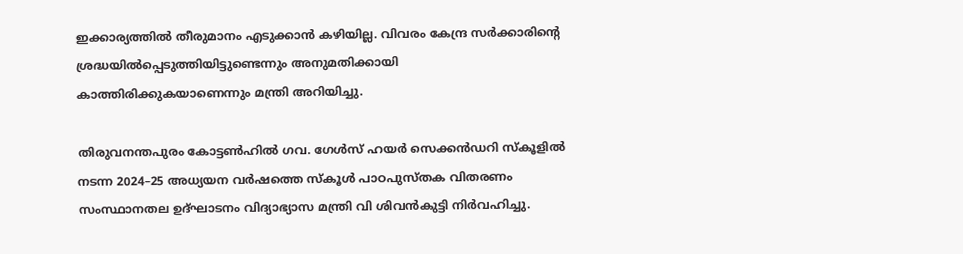ഇക്കാര്യത്തില്‍ തീരുമാനം എടുക്കാന്‍ കഴിയില്ല. വിവരം കേന്ദ്ര സര്‍ക്കാരിന്റെ ശ്രദ്ധയില്‍പ്പെടുത്തിയിട്ടുണ്ടെന്നും അനുമതിക്കായി കാത്തിരിക്കുകയാണെന്നും മന്ത്രി അറിയിച്ചു.

തിരുവനന്തപുരം കോട്ടൺഹിൽ ഗവ. ഗേൾസ് ഹയർ സെക്കൻഡറി സ്കൂളില്‍ നടന്ന 2024–25 അധ്യയന വർഷത്തെ സ്കൂൾ പാഠപുസ്തക വിതരണം സംസ്ഥാനതല ഉദ്ഘാടനം വിദ്യാഭ്യാസ മന്ത്രി വി ശിവൻകുട്ടി നിര്‍വഹിച്ചു.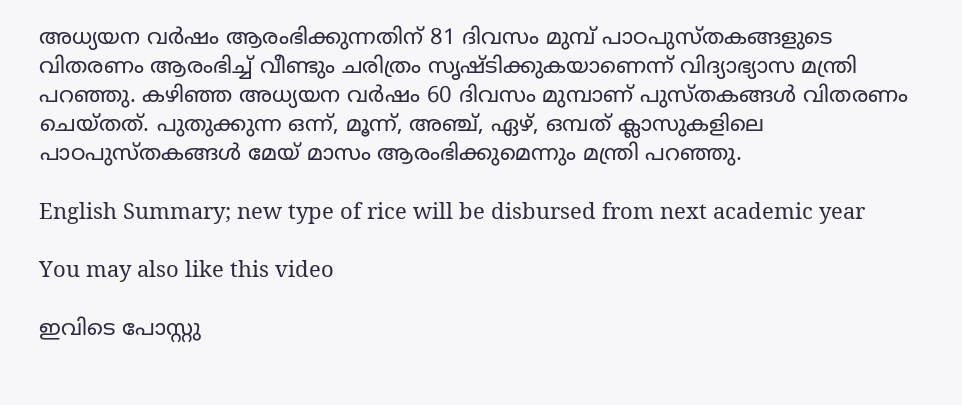അധ്യയന വർഷം ആരംഭിക്കുന്നതിന് 81 ദിവസം മുമ്പ് പാഠപുസ്തകങ്ങളുടെ വിതരണം ആരംഭിച്ച് വീണ്ടും ചരിത്രം സൃഷ്ടിക്കുകയാണെന്ന് വിദ്യാഭ്യാസ മന്ത്രി പറഞ്ഞു. കഴിഞ്ഞ അധ്യയന വര്‍ഷം 60 ദിവസം മുമ്പാണ് പുസ്തകങ്ങള്‍ വിതരണം ചെയ്തത്. പുതുക്കുന്ന ഒന്ന്, മൂന്ന്, അഞ്ച്, ഏഴ്, ഒമ്പത് ക്ലാസുകളിലെ പാഠപുസ്തകങ്ങൾ മേയ് മാസം ആരംഭിക്കുമെന്നും മന്ത്രി പറഞ്ഞു.

English Summary; new type of rice will be disbursed from next academic year

You may also like this video

ഇവിടെ പോസ്റ്റു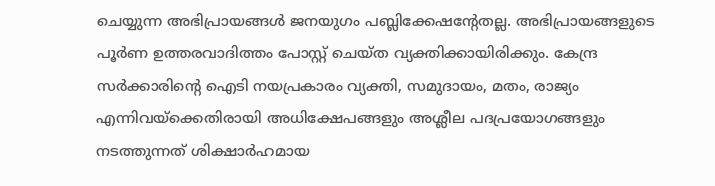ചെയ്യുന്ന അഭിപ്രായങ്ങള്‍ ജനയുഗം പബ്ലിക്കേഷന്റേതല്ല. അഭിപ്രായങ്ങളുടെ പൂര്‍ണ ഉത്തരവാദിത്തം പോസ്റ്റ് ചെയ്ത വ്യക്തിക്കായിരിക്കും. കേന്ദ്ര സര്‍ക്കാരിന്റെ ഐടി നയപ്രകാരം വ്യക്തി, സമുദായം, മതം, രാജ്യം എന്നിവയ്‌ക്കെതിരായി അധിക്ഷേപങ്ങളും അശ്ലീല പദപ്രയോഗങ്ങളും നടത്തുന്നത് ശിക്ഷാര്‍ഹമായ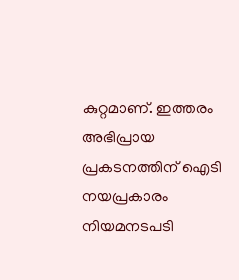കുറ്റമാണ്. ഇത്തരം അഭിപ്രായ പ്രകടനത്തിന് ഐടി നയപ്രകാരം നിയമനടപടി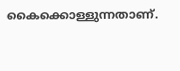കൈക്കൊള്ളുന്നതാണ്.